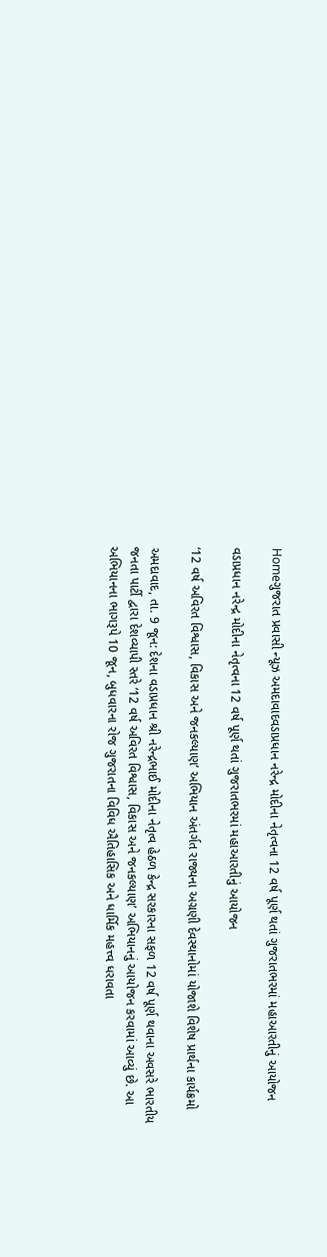Homeગુજરાત પ્રવાસી ન્યૂઝ અમદાવાદવડાપ્રધાન નરેન્દ્ર મોદીના નેતૃત્વના 12 વર્ષ પૂર્ણ થતાં ગુજરાતભરમાં મહાઆરતીનું આયોજન

વડાપ્રધાન નરેન્દ્ર મોદીના નેતૃત્વના 12 વર્ષ પૂર્ણ થતાં ગુજરાતભરમાં મહાઆરતીનું આયોજન

‘12 વર્ષ અવિરત વિશ્વાસ, વિકાસ અને જનકલ્યાણ’ અભિયાન અંતર્ગત રાજ્યના અગ્રણી દેવસ્થાનોમાં યોજાશે વિશેષ પ્રાર્થના કાર્યક્રમો

અમદાવાદ, તા. 9 જૂન: દેશના વડાપ્રધાન શ્રી નરેન્દ્રભાઈ મોદીના નેતૃત્વ હેઠળ કેન્દ્ર સરકારના સફળ 12 વર્ષ પૂર્ણ થવાના અવસરે ભારતીય જનતા પાર્ટી દ્વારા દેશવ્યાપી સ્તરે ‘12 વર્ષ અવિરત વિશ્વાસ, વિકાસ અને જનકલ્યાણ’ અભિયાનનું આયોજન કરવામાં આવ્યું છે. આ અભિયાનના ભાગરૂપે 10 જૂન, બુધવારના રોજ ગુજરાતના વિવિધ ઐતિહાસિક અને ધાર્મિક મહત્ત્વ ધરાવતા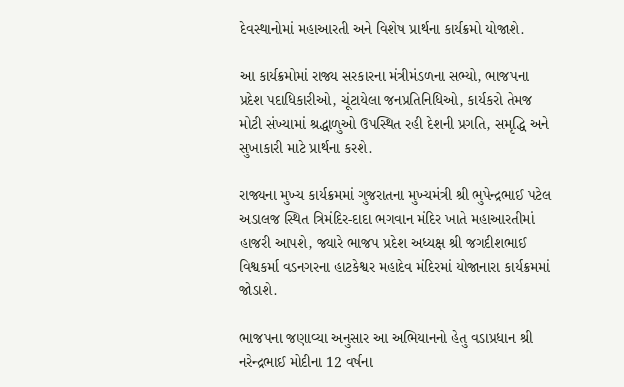દેવસ્થાનોમાં મહાઆરતી અને વિશેષ પ્રાર્થના કાર્યક્રમો યોજાશે.

આ કાર્યક્રમોમાં રાજ્ય સરકારના મંત્રીમંડળના સભ્યો, ભાજપના પ્રદેશ પદાધિકારીઓ, ચૂંટાયેલા જનપ્રતિનિધિઓ, કાર્યકરો તેમજ મોટી સંખ્યામાં શ્રદ્ધાળુઓ ઉપસ્થિત રહી દેશની પ્રગતિ, સમૃદ્ધિ અને સુખાકારી માટે પ્રાર્થના કરશે.

રાજ્યના મુખ્ય કાર્યક્રમમાં ગુજરાતના મુખ્યમંત્રી શ્રી ભુપેન્દ્રભાઈ પટેલ અડાલજ સ્થિત ત્રિમંદિર-દાદા ભગવાન મંદિર ખાતે મહાઆરતીમાં હાજરી આપશે, જ્યારે ભાજપ પ્રદેશ અધ્યક્ષ શ્રી જગદીશભાઈ વિશ્વકર્મા વડનગરના હાટકેશ્વર મહાદેવ મંદિરમાં યોજાનારા કાર્યક્રમમાં જોડાશે.

ભાજપના જણાવ્યા અનુસાર આ અભિયાનનો હેતુ વડાપ્રધાન શ્રી નરેન્દ્રભાઈ મોદીના 12 વર્ષના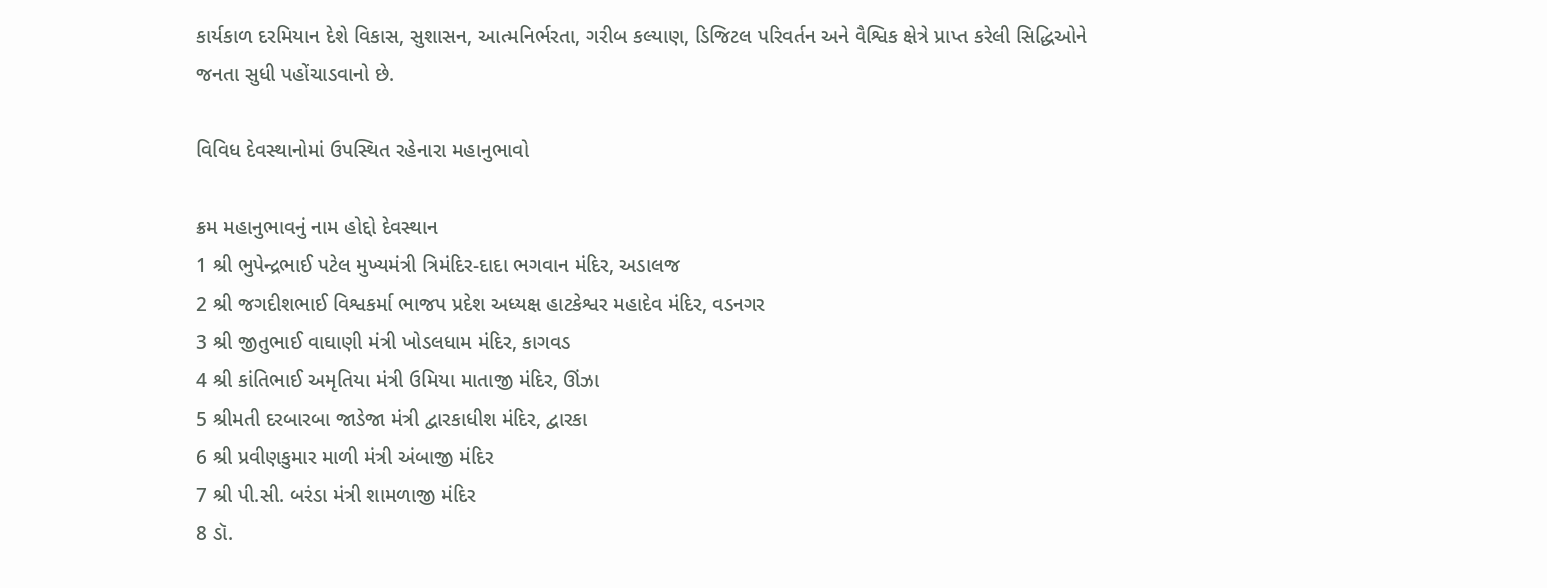કાર્યકાળ દરમિયાન દેશે વિકાસ, સુશાસન, આત્મનિર્ભરતા, ગરીબ કલ્યાણ, ડિજિટલ પરિવર્તન અને વૈશ્વિક ક્ષેત્રે પ્રાપ્ત કરેલી સિદ્ધિઓને જનતા સુધી પહોંચાડવાનો છે.

વિવિધ દેવસ્થાનોમાં ઉપસ્થિત રહેનારા મહાનુભાવો

ક્રમ મહાનુભાવનું નામ હોદ્દો દેવસ્થાન
1 શ્રી ભુપેન્દ્રભાઈ પટેલ મુખ્યમંત્રી ત્રિમંદિર-દાદા ભગવાન મંદિર, અડાલજ
2 શ્રી જગદીશભાઈ વિશ્વકર્મા ભાજપ પ્રદેશ અધ્યક્ષ હાટકેશ્વર મહાદેવ મંદિર, વડનગર
3 શ્રી જીતુભાઈ વાઘાણી મંત્રી ખોડલધામ મંદિર, કાગવડ
4 શ્રી કાંતિભાઈ અમૃતિયા મંત્રી ઉમિયા માતાજી મંદિર, ઊંઝા
5 શ્રીમતી દરબારબા જાડેજા મંત્રી દ્વારકાધીશ મંદિર, દ્વારકા
6 શ્રી પ્રવીણકુમાર માળી મંત્રી અંબાજી મંદિર
7 શ્રી પી.સી. બરંડા મંત્રી શામળાજી મંદિર
8 ડૉ.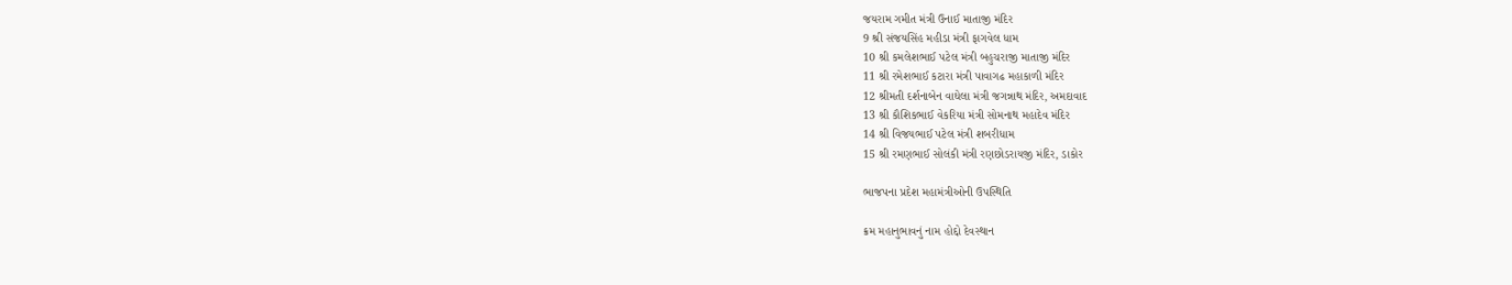જયરામ ગમીત મંત્રી ઉનાઈ માતાજી મંદિર
9 શ્રી સંજયસિંહ મહીડા મંત્રી ફાગવેલ ધામ
10 શ્રી કમલેશભાઈ પટેલ મંત્રી બહુચરાજી માતાજી મંદિર
11 શ્રી રમેશભાઈ કટારા મંત્રી પાવાગઢ મહાકાળી મંદિર
12 શ્રીમતી દર્શનાબેન વાઘેલા મંત્રી જગન્નાથ મંદિર, અમદાવાદ
13 શ્રી કૌશિકભાઈ વેકરિયા મંત્રી સોમનાથ મહાદેવ મંદિર
14 શ્રી વિજયભાઈ પટેલ મંત્રી શબરીધામ
15 શ્રી રમણભાઈ સોલંકી મંત્રી રણછોડરાયજી મંદિર, ડાકોર

ભાજપના પ્રદેશ મહામંત્રીઓની ઉપસ્થિતિ

ક્રમ મહાનુભાવનું નામ હોદ્દો દેવસ્થાન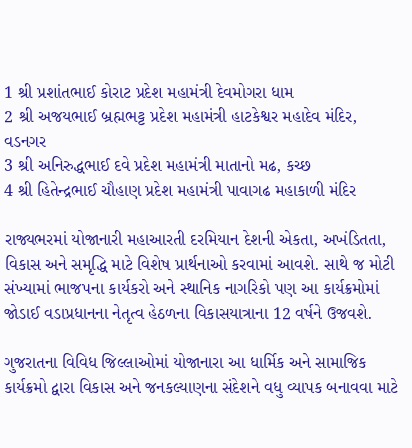1 શ્રી પ્રશાંતભાઈ કોરાટ પ્રદેશ મહામંત્રી દેવમોગરા ધામ
2 શ્રી અજયભાઈ બ્રહ્મભટ્ટ પ્રદેશ મહામંત્રી હાટકેશ્વર મહાદેવ મંદિર, વડનગર
3 શ્રી અનિરુદ્ધભાઈ દવે પ્રદેશ મહામંત્રી માતાનો મઢ, કચ્છ
4 શ્રી હિતેન્દ્રભાઈ ચૌહાણ પ્રદેશ મહામંત્રી પાવાગઢ મહાકાળી મંદિર

રાજ્યભરમાં યોજાનારી મહાઆરતી દરમિયાન દેશની એકતા, અખંડિતતા, વિકાસ અને સમૃદ્ધિ માટે વિશેષ પ્રાર્થનાઓ કરવામાં આવશે. સાથે જ મોટી સંખ્યામાં ભાજપના કાર્યકરો અને સ્થાનિક નાગરિકો પણ આ કાર્યક્રમોમાં જોડાઈ વડાપ્રધાનના નેતૃત્વ હેઠળના વિકાસયાત્રાના 12 વર્ષને ઉજવશે.

ગુજરાતના વિવિધ જિલ્લાઓમાં યોજાનારા આ ધાર્મિક અને સામાજિક કાર્યક્રમો દ્વારા વિકાસ અને જનકલ્યાણના સંદેશને વધુ વ્યાપક બનાવવા માટે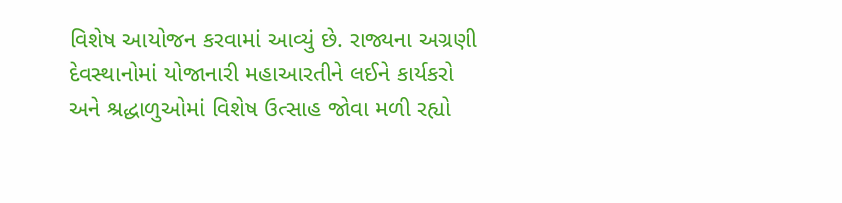વિશેષ આયોજન કરવામાં આવ્યું છે. રાજ્યના અગ્રણી દેવસ્થાનોમાં યોજાનારી મહાઆરતીને લઈને કાર્યકરો અને શ્રદ્ધાળુઓમાં વિશેષ ઉત્સાહ જોવા મળી રહ્યો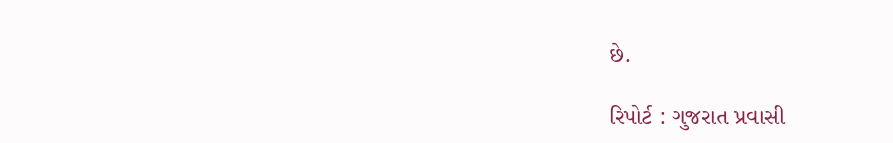છે.

રિપોર્ટ : ગુજરાત પ્રવાસી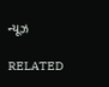ન્યૂઝ

RELATED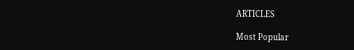ARTICLES

Most Popular